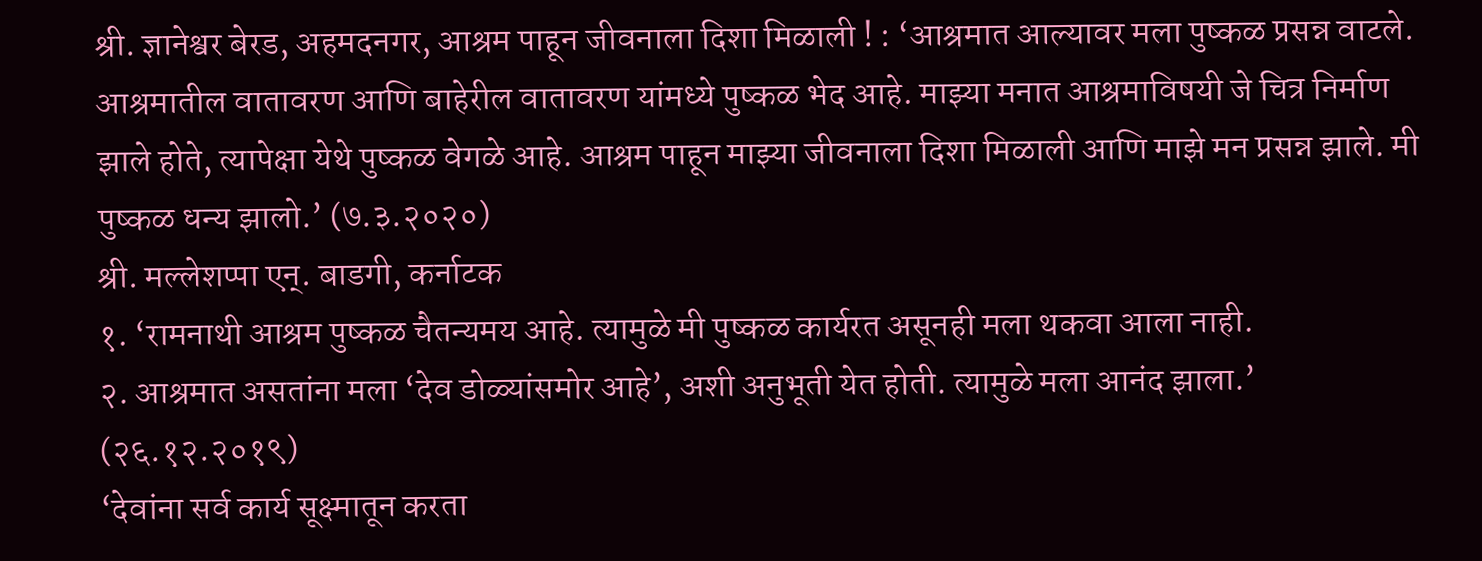श्री. ज्ञानेश्वर बेरड, अहमदनगर, आश्रम पाहून जीवनाला दिशा मिळाली ! : ‘आश्रमात आल्यावर मला पुष्कळ प्रसन्न वाटले. आश्रमातील वातावरण आणि बाहेरील वातावरण यांमध्ये पुष्कळ भेद आहे. माझ्या मनात आश्रमाविषयी जे चित्र निर्माण झाले होते, त्यापेक्षा येथे पुष्कळ वेगळे आहे. आश्रम पाहून माझ्या जीवनाला दिशा मिळाली आणि माझे मन प्रसन्न झाले. मी पुष्कळ धन्य झालो.’ (७.३.२०२०)
श्री. मल्लेशप्पा एन्. बाडगी, कर्नाटक
१. ‘रामनाथी आश्रम पुष्कळ चैतन्यमय आहे. त्यामुळे मी पुष्कळ कार्यरत असूनही मला थकवा आला नाही.
२. आश्रमात असतांना मला ‘देव डोळ्यांसमोर आहे’, अशी अनुभूती येत होती. त्यामुळे मला आनंद झाला.’ (२६.१२.२०१९)
‘देवांना सर्व कार्य सूक्ष्मातून करता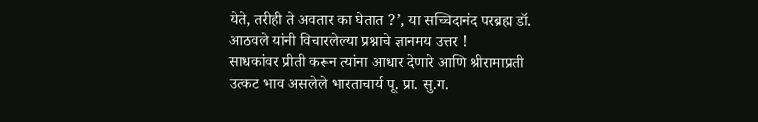येते, तरीही ते अवतार का घेतात ?’, या सच्चिदानंद परब्रह्म डॉ. आठवले यांनी विचारलेल्या प्रश्नाचे ज्ञानमय उत्तर !
साधकांवर प्रीती करून त्यांना आधार देणारे आणि श्रीरामाप्रती उत्कट भाव असलेले भारताचार्य पू. प्रा. सु.ग.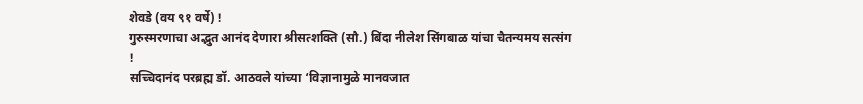शेवडे (वय ९१ वर्षे) !
गुरुस्मरणाचा अद्भुत आनंद देणारा श्रीसत्शक्ति (सौ.) बिंदा नीलेश सिंगबाळ यांचा चैतन्यमय सत्संग !
सच्चिदानंद परब्रह्म डॉ. आठवले यांच्या ‘विज्ञानामुळे मानवजात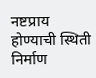नष्टप्राय होण्याची स्थिती निर्माण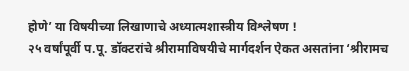होणे’ या विषयीच्या लिखाणाचे अध्यात्मशास्त्रीय विश्लेषण !
२५ वर्षांपूर्वी प.पू. डॉक्टरांचे श्रीरामाविषयीचे मार्गदर्शन ऐकत असतांना ‘श्रीरामच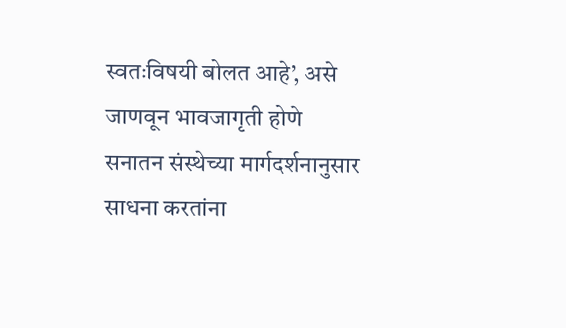स्वतःविषयी बोलत आहे’, असे जाणवून भावजागृती होणे
सनातन संस्थेच्या मार्गदर्शनानुसार साधना करतांना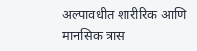अल्पावधीत शारीरिक आणि मानसिक त्रास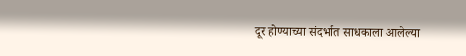दूर होण्याच्या संदर्भात साधकाला आलेल्या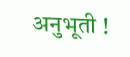अनुभूती !